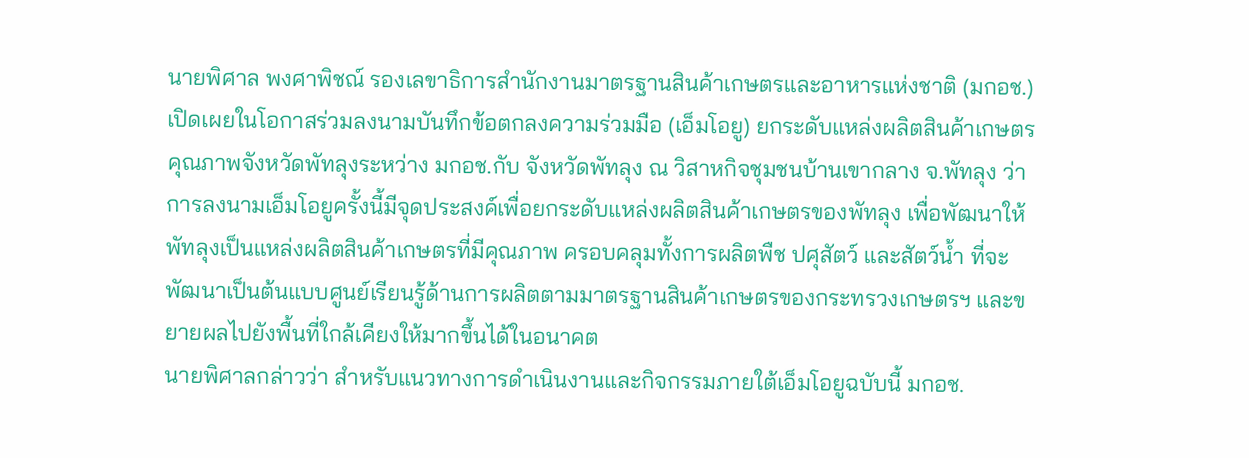นายพิศาล พงศาพิชณ์ รองเลขาธิการสำนักงานมาตรฐานสินค้าเกษตรและอาหารแห่งชาติ (มกอช.) เปิดเผยในโอกาสร่วมลงนามบันทึกข้อตกลงความร่วมมือ (เอ็มโอยู) ยกระดับแหล่งผลิตสินค้าเกษตรคุณภาพจังหวัดพัทลุงระหว่าง มกอช.กับ จังหวัดพัทลุง ณ วิสาหกิจชุมชนบ้านเขากลาง จ.พัทลุง ว่า การลงนามเอ็มโอยูครั้งนี้มีจุดประสงค์เพื่อยกระดับแหล่งผลิตสินค้าเกษตรของพัทลุง เพื่อพัฒนาให้พัทลุงเป็นแหล่งผลิตสินค้าเกษตรที่มีคุณภาพ ครอบคลุมทั้งการผลิตพืช ปศุสัตว์ และสัตว์น้ำ ที่จะพัฒนาเป็นต้นแบบศูนย์เรียนรู้ด้านการผลิตตามมาตรฐานสินค้าเกษตรของกระทรวงเกษตรฯ และขยายผลไปยังพื้นที่ใกล้เคียงให้มากขึ้นได้ในอนาคต
นายพิศาลกล่าวว่า สำหรับแนวทางการดำเนินงานและกิจกรรมภายใต้เอ็มโอยูฉบับนี้ มกอช.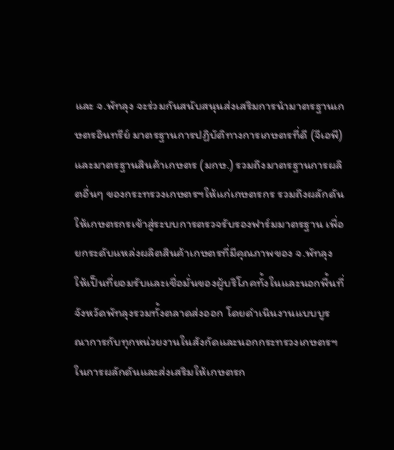และ จ.พัทลุง จะร่วมกันสนับสนุนส่งเสริมการนำมาตรฐานเกษตรอินทรีย์ มาตรฐานการปฏิบัติทางการเกษตรที่ดี (จีเอพี) และมาตรฐานสินค้าเกษตร (มกษ.) รวมถึงมาตรฐานการผลิตอื่นๆ ของกระทรวงเกษตรฯให้แก่เกษตรกร รวมถึงผลักดันให้เกษตรกรเข้าสู่ระบบการตรวจรับรองฟาร์มมาตรฐาน เพื่อยกระดับแหล่งผลิตสินค้าเกษตรที่มีคุณภาพของ จ.พัทลุง ให้เป็นที่ยอมรับและเชื่อมั่นของผู้บริโภคทั้งในและนอกพื้นที่จังหวัดพัทลุงรวมทั้งตลาดส่งออก โดยดำเนินงานแบบบูรณาการกับทุกหน่วยงานในสังกัดและนอกกระทรวงเกษตรฯ ในการผลักดันและส่งเสริมให้เกษตรก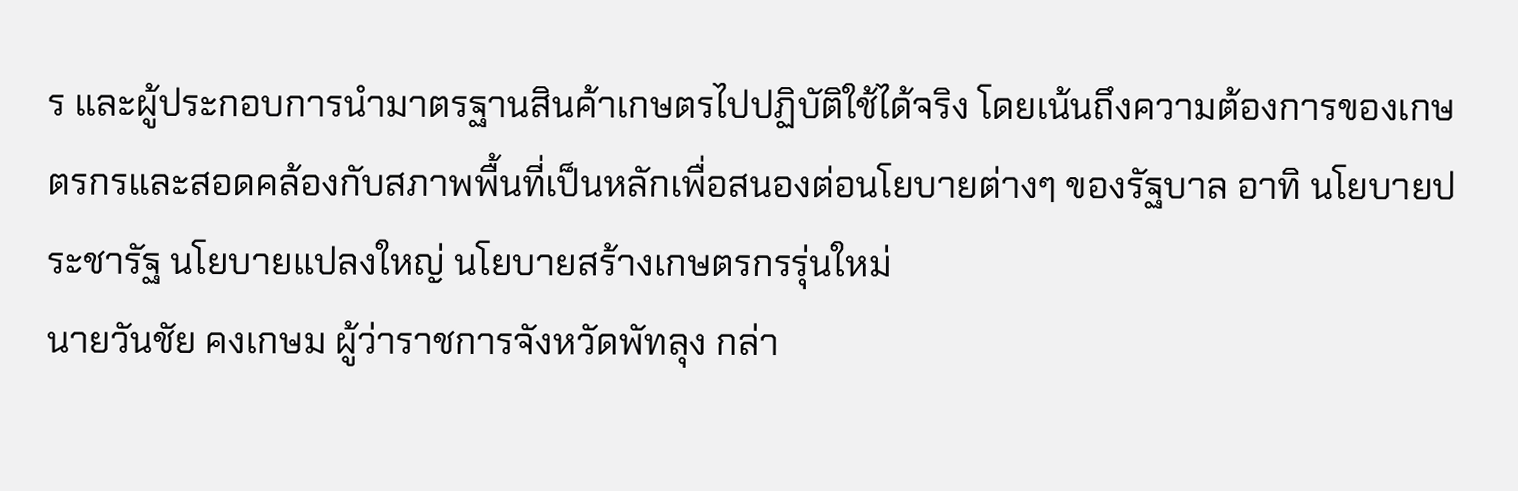ร และผู้ประกอบการนำมาตรฐานสินค้าเกษตรไปปฏิบัติใช้ได้จริง โดยเน้นถึงความต้องการของเกษตรกรและสอดคล้องกับสภาพพื้นที่เป็นหลักเพื่อสนองต่อนโยบายต่างๆ ของรัฐบาล อาทิ นโยบายประชารัฐ นโยบายแปลงใหญ่ นโยบายสร้างเกษตรกรรุ่นใหม่
นายวันชัย คงเกษม ผู้ว่าราชการจังหวัดพัทลุง กล่า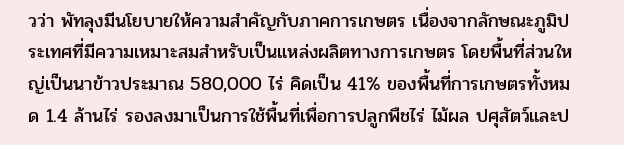วว่า พัทลุงมีนโยบายให้ความสำคัญกับภาคการเกษตร เนื่องจากลักษณะภูมิประเทศที่มีความเหมาะสมสำหรับเป็นแหล่งผลิตทางการเกษตร โดยพื้นที่ส่วนใหญ่เป็นนาข้าวประมาณ 580,000 ไร่ คิดเป็น 41% ของพื้นที่การเกษตรทั้งหมด 1.4 ล้านไร่ รองลงมาเป็นการใช้พื้นที่เพื่อการปลูกพืชไร่ ไม้ผล ปศุสัตว์และป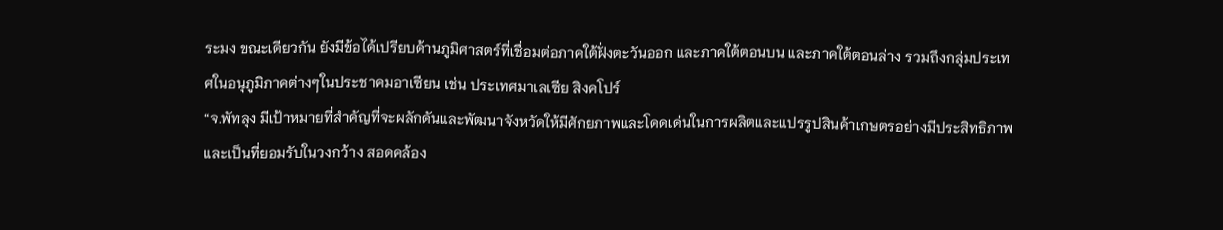ระมง ขณะเดียวกัน ยังมีข้อได้เปรียบด้านภูมิศาสตร์ที่เชื่อมต่อภาคใต้ฝั่งตะวันออก และภาคใต้ตอนบน และภาคใต้ตอนล่าง รวมถึงกลุ่มประเทศในอนุภูมิภาคต่างๆในประชาคมอาเซียน เช่น ประเทศมาเลเซีย สิงคโปร์
“จ.พัทลุง มีเป้าหมายที่สำคัญที่จะผลักดันและพัฒนาจังหวัดให้มีศักยภาพและโดดเด่นในการผลิตและแปรรูปสินค้าเกษตรอย่างมีประสิทธิภาพและเป็นที่ยอมรับในวงกว้าง สอดคล้อง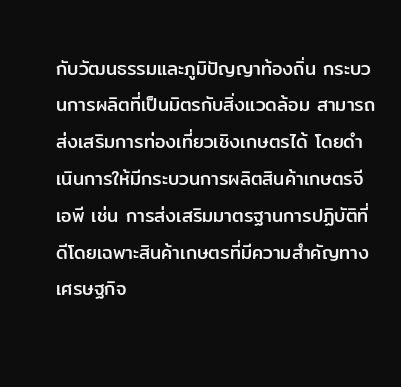กับวัฒนธรรมและภูมิปัญญาท้องถิ่น กระบวนการผลิตที่เป็นมิตรกับสิ่งแวดล้อม สามารถส่งเสริมการท่องเที่ยวเชิงเกษตรได้ โดยดำเนินการให้มีกระบวนการผลิตสินค้าเกษตรจีเอพี เช่น การส่งเสริมมาตรฐานการปฏิบัติที่ดีโดยเฉพาะสินค้าเกษตรที่มีความสำคัญทางเศรษฐกิจ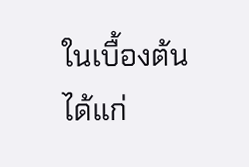ในเบื้องต้น ได้แก่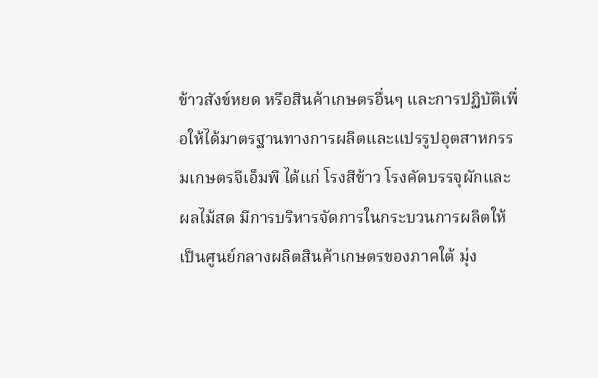ข้าวสังข์หยด หรือสินค้าเกษตรอื่นๆ และการปฏิบัติเพื่อให้ได้มาตรฐานทางการผลิตและแปรรูปอุตสาหกรรมเกษตรจีเอ็มพี ได้แก่ โรงสีข้าว โรงคัดบรรจุผักและผลไม้สด มีการบริหารจัดการในกระบวนการผลิตให้เป็นศูนย์กลางผลิตสินค้าเกษตรของภาคใต้ มุ่ง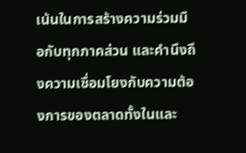เน้นในการสร้างความร่วมมือกับทุกภาคส่วน และคำนึงถึงความเชื่อมโยงกับความต้องการของตลาดทั้งในและ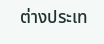ต่างประเท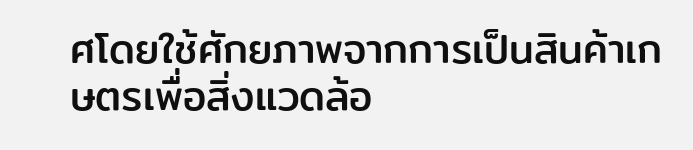ศโดยใช้ศักยภาพจากการเป็นสินค้าเกษตรเพื่อสิ่งแวดล้อ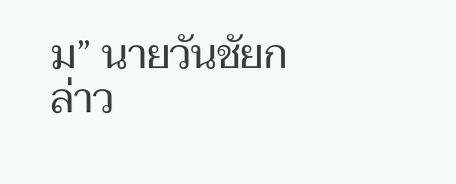ม” นายวันชัยกล่าว